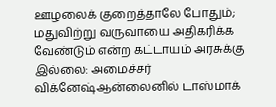ஊழலைக் குறைத்தாலே போதும்; மதுவிற்று வருவாயை அதிகரிக்க வேண்டும் என்ற கட்டாயம் அரசுக்கு இல்லை: அமைச்சர் விக்னேஷ்ஆன்லைனில் டாஸ்மாக்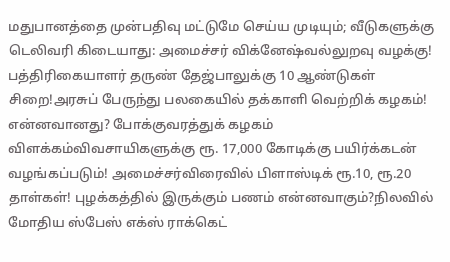மதுபானத்தை முன்பதிவு மட்டுமே செய்ய முடியும்; வீடுகளுக்கு டெலிவரி கிடையாது: அமைச்சர் விக்னேஷ்வல்லுறவு வழக்கு! பத்திரிகையாளர் தருண் தேஜ்பாலுக்கு 10 ஆண்டுகள் சிறை!அரசுப் பேருந்து பலகையில் தக்காளி வெற்றிக் கழகம்! என்னவானது? போக்குவரத்துக் கழகம் விளக்கம்விவசாயிகளுக்கு ரூ. 17,000 கோடிக்கு பயிர்க்கடன் வழங்கப்படும்! அமைச்சர்விரைவில் பிளாஸ்டிக் ரூ.10, ரூ.20 தாள்கள்! புழக்கத்தில் இருக்கும் பணம் என்னவாகும்?நிலவில் மோதிய ஸ்பேஸ் எக்ஸ் ராக்கெட்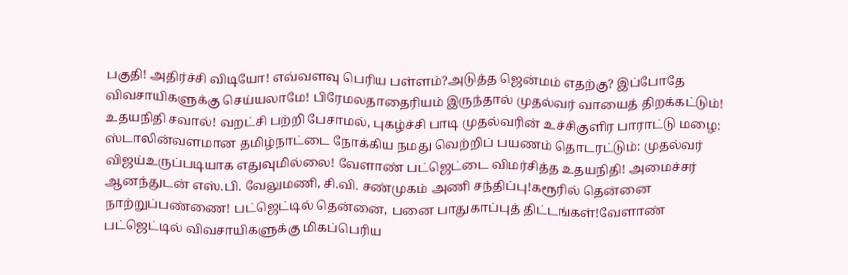பகுதி! அதிர்ச்சி விடியோ! எவ்வளவு பெரிய பள்ளம்?அடுத்த ஜென்மம் எதற்கு? இப்போதே விவசாயிகளுக்கு செய்யலாமே! பிரேமலதாதைரியம் இருந்தால் முதல்வர் வாயைத் திறக்கட்டும்! உதயநிதி சவால்! வறட்சி பற்றி பேசாமல், புகழ்ச்சி பாடி முதல்வரின் உச்சிகுளிர பாராட்டு மழை: ஸ்டாலின்வளமான தமிழ்நாட்டை நோக்கிய நமது வெற்றிப் பயணம் தொடரட்டும்: முதல்வர் விஜய்உருப்படியாக எதுவுமில்லை! வேளாண் பட்ஜெட்டை விமர்சித்த உதயநிதி! அமைச்சர் ஆனந்துடன் எஸ்.பி. வேலுமணி, சி.வி. சண்முகம் அணி சந்திப்பு!கரூரில் தென்னை நாற்றுப்பண்ணை! பட்ஜெட்டில் தென்னை, பனை பாதுகாப்புத் திட்டங்கள்!வேளாண் பட்ஜெட்டில் விவசாயிகளுக்கு மிகப்பெரிய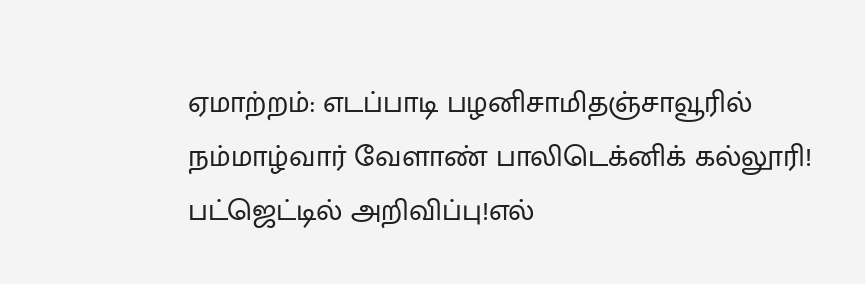ஏமாற்றம்: எடப்பாடி பழனிசாமிதஞ்சாவூரில் நம்மாழ்வார் வேளாண் பாலிடெக்னிக் கல்லூரி! பட்ஜெட்டில் அறிவிப்பு!எல்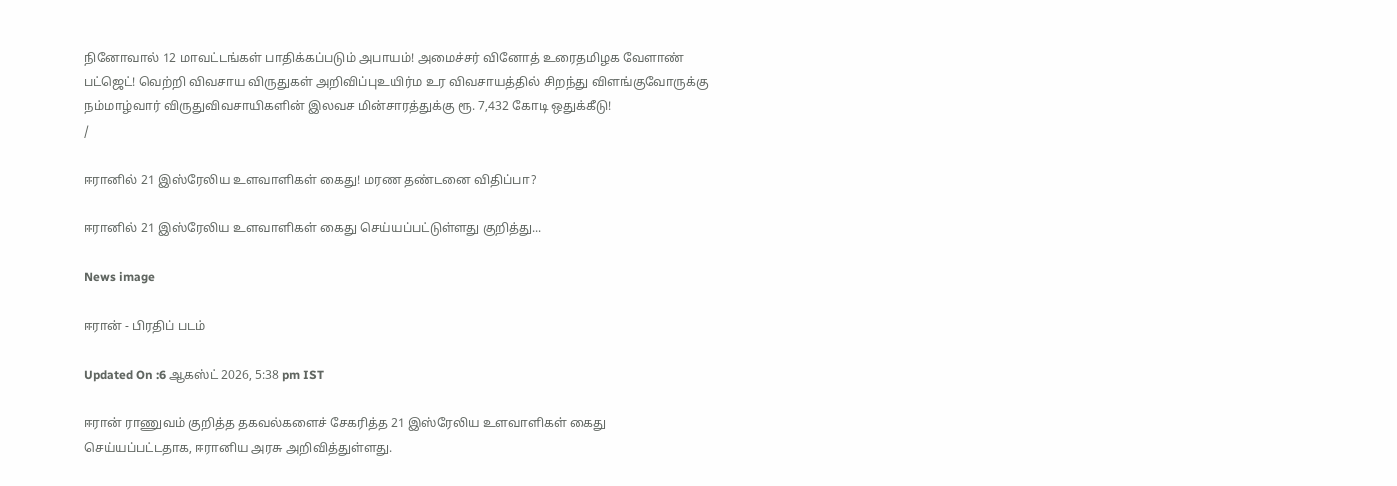நினோவால் 12 மாவட்டங்கள் பாதிக்கப்படும் அபாயம்! அமைச்சர் வினோத் உரைதமிழக வேளாண் பட்ஜெட்! வெற்றி விவசாய விருதுகள் அறிவிப்புஉயிர்ம உர விவசாயத்தில் சிறந்து விளங்குவோருக்கு நம்மாழ்வார் விருதுவிவசாயிகளின் இலவச மின்சாரத்துக்கு ரூ. 7,432 கோடி ஒதுக்கீடு!
/

ஈரானில் 21 இஸ்ரேலிய உளவாளிகள் கைது! மரண தண்டனை விதிப்பா?

ஈரானில் 21 இஸ்ரேலிய உளவாளிகள் கைது செய்யப்பட்டுள்ளது குறித்து...

News image

ஈரான் - பிரதிப் படம்

Updated On :6 ஆகஸ்ட் 2026, 5:38 pm IST

ஈரான் ராணுவம் குறித்த தகவல்களைச் சேகரித்த 21 இஸ்ரேலிய உளவாளிகள் கைது செய்யப்பட்டதாக, ஈரானிய அரசு அறிவித்துள்ளது.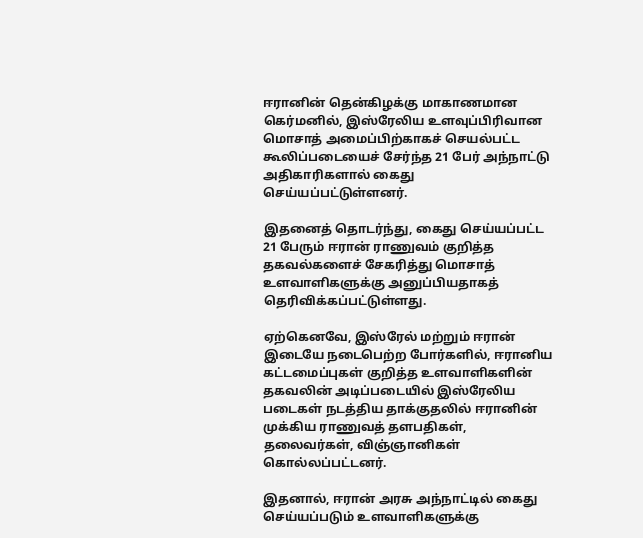ஈரானின் தென்கிழக்கு மாகாணமான கெர்மனில், இஸ்ரேலிய உளவுப்பிரிவான மொசாத் அமைப்பிற்காகச் செயல்பட்ட கூலிப்படையைச் சேர்ந்த 21 பேர் அந்நாட்டு அதிகாரிகளால் கைது செய்யப்பட்டுள்ளனர்.

இதனைத் தொடர்ந்து, கைது செய்யப்பட்ட 21 பேரும் ஈரான் ராணுவம் குறித்த தகவல்களைச் சேகரித்து மொசாத் உளவாளிகளுக்கு அனுப்பியதாகத் தெரிவிக்கப்பட்டுள்ளது.

ஏற்கெனவே, இஸ்ரேல் மற்றும் ஈரான் இடையே நடைபெற்ற போர்களில், ஈரானிய கட்டமைப்புகள் குறித்த உளவாளிகளின் தகவலின் அடிப்படையில் இஸ்ரேலிய படைகள் நடத்திய தாக்குதலில் ஈரானின் முக்கிய ராணுவத் தளபதிகள், தலைவர்கள், விஞ்ஞானிகள் கொல்லப்பட்டனர்.

இதனால், ஈரான் அரசு அந்நாட்டில் கைது செய்யப்படும் உளவாளிகளுக்கு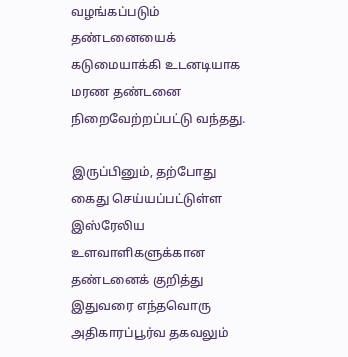வழங்கப்படும் தண்டனையைக் கடுமையாக்கி உடனடியாக மரண தண்டனை நிறைவேற்றப்பட்டு வந்தது.

இருப்பினும், தற்போது கைது செய்யப்பட்டுள்ள இஸ்ரேலிய உளவாளிகளுக்கான தண்டனைக் குறித்து இதுவரை எந்தவொரு அதிகாரப்பூர்வ தகவலும்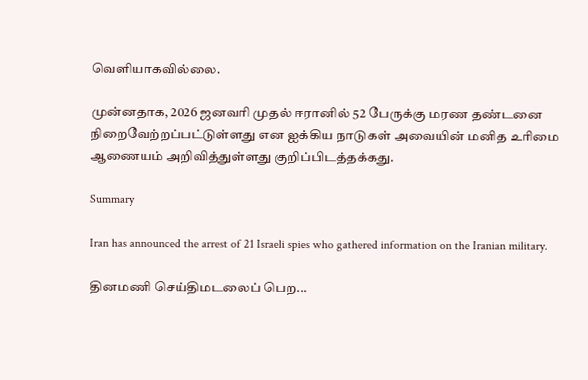வெளியாகவில்லை.

முன்னதாக, 2026 ஜனவரி முதல் ஈரானில் 52 பேருக்கு மரண தண்டனை நிறைவேற்றப்பட்டுள்ளது என ஐக்கிய நாடுகள் அவையின் மனித உரிமை ஆணையம் அறிவித்துள்ளது குறிப்பிடத்தக்கது.

Summary

Iran has announced the arrest of 21 Israeli spies who gathered information on the Iranian military.

தினமணி செய்திமடலைப் பெற...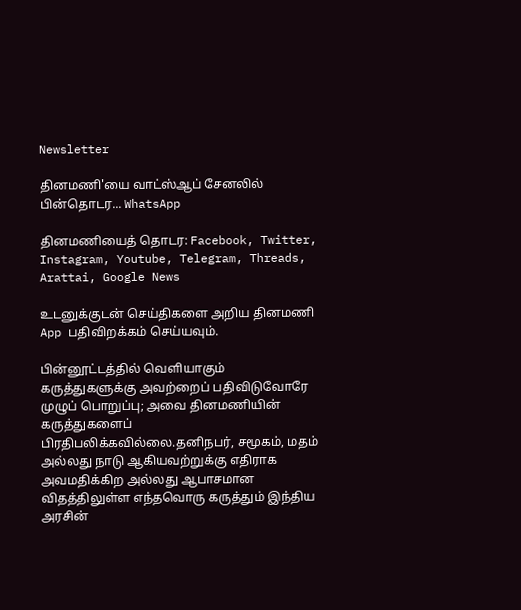Newsletter

தினமணி'யை வாட்ஸ்ஆப் சேனலில் பின்தொடர... WhatsApp

தினமணியைத் தொடர: Facebook, Twitter, Instagram, Youtube, Telegram, Threads, Arattai, Google News

உடனுக்குடன் செய்திகளை அறிய தினமணி App பதிவிறக்கம் செய்யவும்.

பின்னூட்டத்தில் வெளியாகும் கருத்துகளுக்கு அவற்றைப் பதிவிடுவோரே முழுப் பொறுப்பு; அவை தினமணியின் கருத்துகளைப் பிரதிபலிக்கவில்லை.தனிநபர், சமூகம், மதம் அல்லது நாடு ஆகியவற்றுக்கு எதிராக அவமதிக்கிற அல்லது ஆபாசமான விதத்திலுள்ள எந்தவொரு கருத்தும் இந்திய அரசின்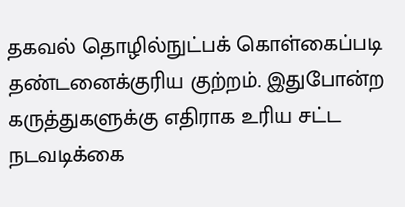தகவல் தொழில்நுட்பக் கொள்கைப்படி தண்டனைக்குரிய குற்றம். இதுபோன்ற கருத்துகளுக்கு எதிராக உரிய சட்ட நடவடிக்கை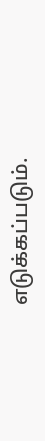எடுக்கப்படும்.